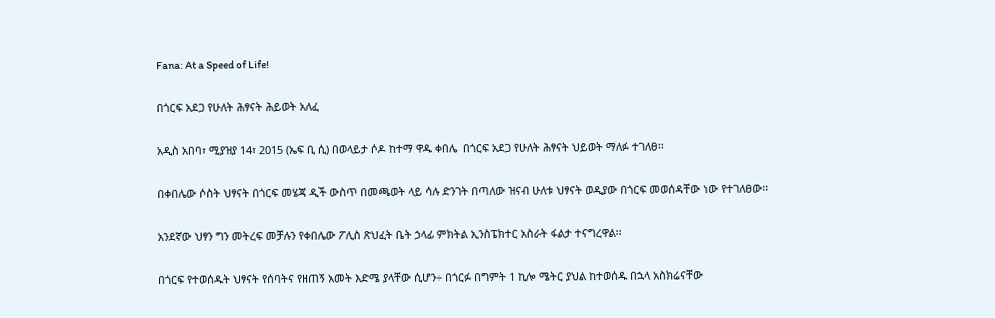Fana: At a Speed of Life!

በጎርፍ አደጋ የሁለት ሕፃናት ሕይወት አለፈ

አዲስ አበባ፣ ሚያዝያ 14፣ 2015 (ኤፍ ቢ ሲ) በወላይታ ሶዶ ከተማ ዋዱ ቀበሌ  በጎርፍ አደጋ የሁለት ሕፃናት ህይወት ማለፉ ተገለፀ፡፡

በቀበሌው ሶስት ህፃናት በጎርፍ መሄጃ ዲች ውስጥ በመጫወት ላይ ሳሉ ድንገት በጣለው ዝናብ ሁለቱ ህፃናት ወዲያው በጎርፍ መወሰዳቸው ነው የተገለፀው፡፡

አንደኛው ህፃን ግን መትረፍ መቻሉን የቀበሌው ፖሊስ ጽህፈት ቤት ኃላፊ ምክትል ኢንስፔክተር አስራት ፋልታ ተናግረዋል፡፡

በጎርፍ የተወሰዱት ህፃናት የሰባትና የዘጠኝ አመት እድሜ ያላቸው ሲሆን÷ በጎርፉ በግምት 1 ኪሎ ሜትር ያህል ከተወሰዱ በኋላ አስክሬናቸው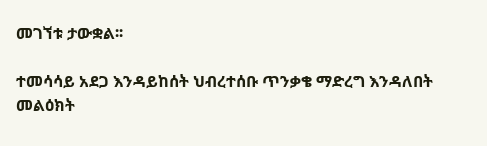መገኘቱ ታውቋል፡፡

ተመሳሳይ አደጋ እንዳይከሰት ህብረተሰቡ ጥንቃቄ ማድረግ እንዳለበት መልዕክት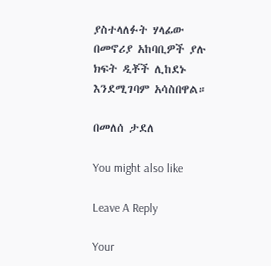ያስተላለፉት ሃላፊው  በመኖሪያ አከባቢዎች ያሉ ክፍት ዲቾች ሊከደኑ እንደሚገባም አሳስበዋል።

በመለሰ ታደለ

You might also like

Leave A Reply

Your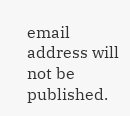email address will not be published.